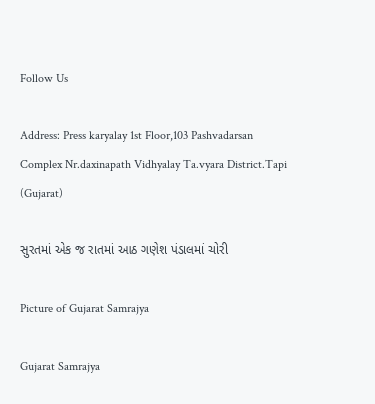Follow Us

Address: Press karyalay 1st Floor,103 Pashvadarsan Complex Nr.daxinapath Vidhyalay Ta.vyara District.Tapi (Gujarat)

સુરતમાં એક જ રાતમાં આઠ ગણેશ પંડાલમાં ચોરી

Picture of Gujarat Samrajya

Gujarat Samrajya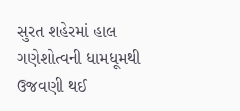સુરત શહેરમાં હાલ ગણેશોત્વની ધામધૂમથી ઉજવણી થઈ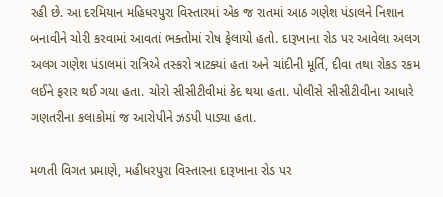રહી છે. આ દરમિયાન મહિધરપુરા વિસ્તારમાં એક જ રાતમાં આઠ ગણેશ પંડાલને નિશાન બનાવીને ચોરી કરવામાં આવતાં ભક્તોમાં રોષ ફેલાયો હતો. દારૂખાના રોડ પર આવેલા અલગ અલગ ગણેશ પંડાલમાં રાત્રિએ તસ્કરો ત્રાટક્યાં હતા અને ચાંદીની મૂર્તિ, દીવા તથા રોકડ રકમ લઈને ફરાર થઈ ગયા હતા. ચોરો સીસીટીવીમાં કેદ થયા હતા. પોલીસે સીસીટીવીના આધારે ગણતરીના કલાકોમાં જ આરોપીને ઝડપી પાડ્યા હતા.

મળતી વિગત પ્રમાણે, મહીધરપુરા વિસ્તારના દારૂખાના રોડ પર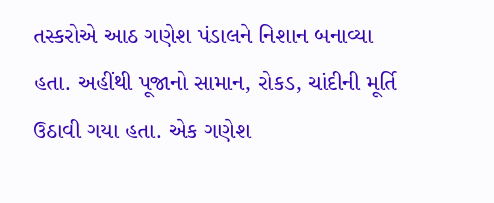તસ્કરોએ આઠ ગણેશ પંડાલને નિશાન બનાવ્યા હતા. અહીંથી પૂજાનો સામાન, રોકડ, ચાંદીની મૂર્તિ ઉઠાવી ગયા હતા. એક ગણેશ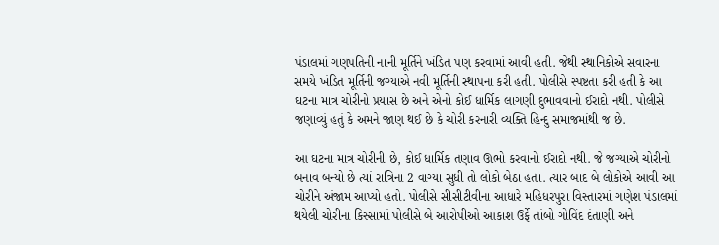પંડાલમાં ગણપતિની નાની મૂર્તિને ખંડિત પણ કરવામાં આવી હતી. જેથી સ્થાનિકોએ સવારના સમયે ખંડિત મૂર્તિની જગ્યાએ નવી મૂર્તિની સ્થાપના કરી હતી. પોલીસે સ્પષ્ટતા કરી હતી કે આ ઘટના માત્ર ચોરીનો પ્રયાસ છે અને એનો કોઈ ધાર્મિક લાગણી દુભાવવાનો ઈરાદો નથી. પોલીસે જણાવ્યું હતું કે અમને જાણ થઈ છે કે ચોરી કરનારી વ્યક્તિ હિન્દુ સમાજમાંથી જ છે.

આ ઘટના માત્ર ચોરીની છે, કોઈ ધાર્મિક તણાવ ઊભો કરવાનો ઈરાદો નથી. જે જગ્યાએ ચોરીનો બનાવ બન્યો છે ત્યાં રાત્રિના 2 વાગ્યા સુધી તો લોકો બેઠા હતા. ત્યાર બાદ બે લોકોએ આવી આ ચોરીને અંજામ આપ્યો હતો. પોલીસે સીસીટીવીના આધારે મહિધરપુરા વિસ્તારમાં ગણેશ પંડાલમાં થયેલી ચોરીના કિસ્સામાં પોલીસે બે આરોપીઓ આકાશ ઉર્ફે તાંબો ગોવિંદ દંતાણી અને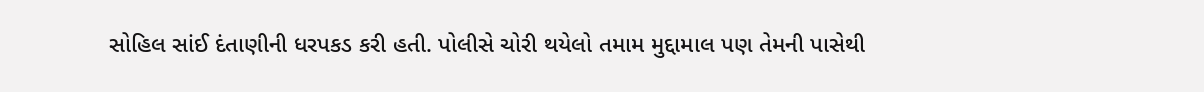સોહિલ સાંઈ દંતાણીની ધરપકડ કરી હતી. પોલીસે ચોરી થયેલો તમામ મુદ્દામાલ પણ તેમની પાસેથી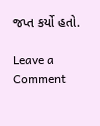જપ્ત કર્યો હતો.

Leave a Comment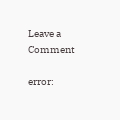Leave a Comment

error: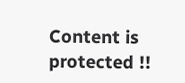Content is protected !!